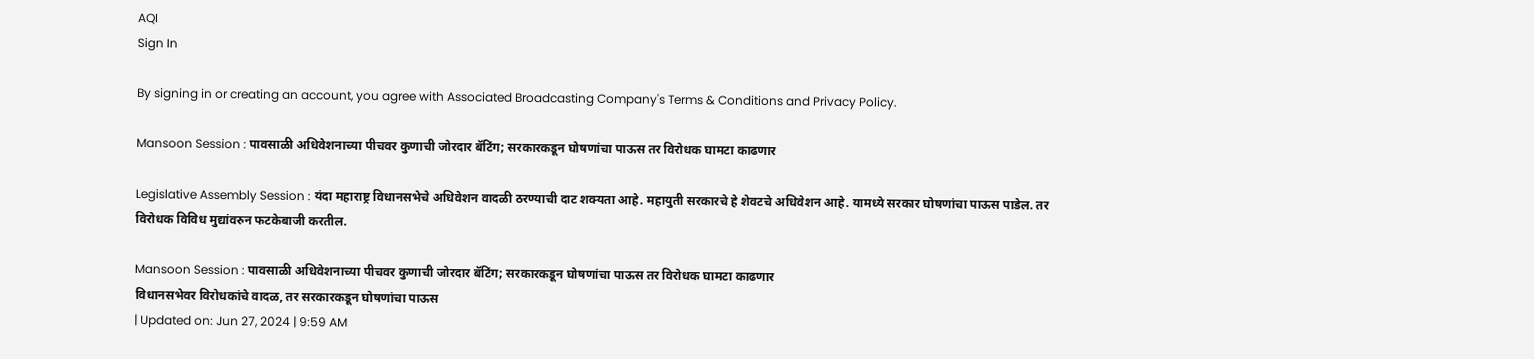AQI
Sign In

By signing in or creating an account, you agree with Associated Broadcasting Company's Terms & Conditions and Privacy Policy.

Mansoon Session : पावसाळी अधिवेशनाच्या पीचवर कुणाची जोरदार बॅटिंग; सरकारकडून घोषणांचा पाऊस तर विरोधक घामटा काढणार

Legislative Assembly Session : यंदा महाराष्ट्र विधानसभेचे अधिवेशन वादळी ठरण्याची दाट शक्यता आहे. महायुती सरकारचे हे शेवटचे अधिवेशन आहे. यामध्ये सरकार घोषणांचा पाऊस पाडेल. तर विरोधक विविध मुद्यांवरुन फटकेबाजी करतील.

Mansoon Session : पावसाळी अधिवेशनाच्या पीचवर कुणाची जोरदार बॅटिंग; सरकारकडून घोषणांचा पाऊस तर विरोधक घामटा काढणार
विधानसभेवर विरोधकांचे वादळ, तर सरकारकडून घोषणांचा पाऊस
| Updated on: Jun 27, 2024 | 9:59 AM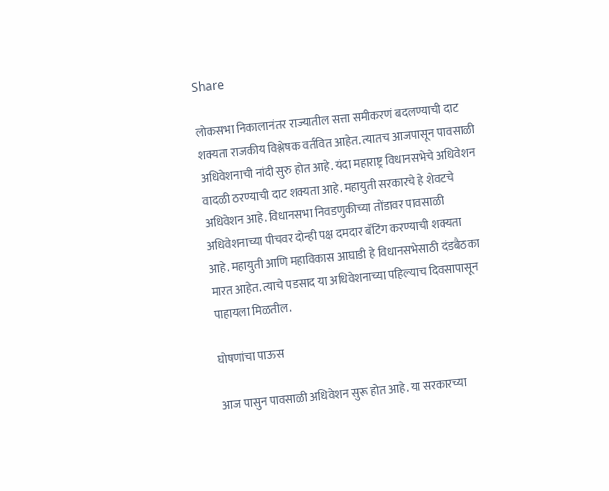Share

लोकसभा निकालानंतर राज्यातील सत्ता समीकरणं बदलण्याची दाट शक्यता राजकीय विश्लेषक वर्तवित आहेत. त्यातच आजपासून पावसाळी अधिवेशनाची नांदी सुरु होत आहे. यंदा महाराष्ट्र विधानसभेचे अधिवेशन वादळी ठरण्याची दाट शक्यता आहे. महायुती सरकारचे हे शेवटचे अधिवेशन आहे. विधानसभा निवडणुकीच्या तोंडावर पावसाळी अधिवेशनाच्या पीचवर दोन्ही पक्ष दमदार बॅटिंग करण्याची शक्यता आहे. महायुती आणि महाविकास आघाडी हे विधानसभेसाठी दंडबैठका मारत आहेत. त्याचे पडसाद या अधिवेशनाच्या पहिल्याच दिवसापासून पाहायला मिळतील.

घोषणांचा पाऊस

आज पासुन पावसाळी अधिवेशन सुरू होत आहे. या सरकारच्या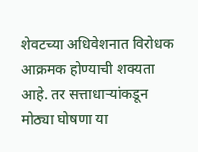शेवटच्या अधिवेशनात विरोधक आक्रमक होण्याची शक्यता आहे. तर सत्ताधाऱ्यांकडून मोठ्या घोषणा या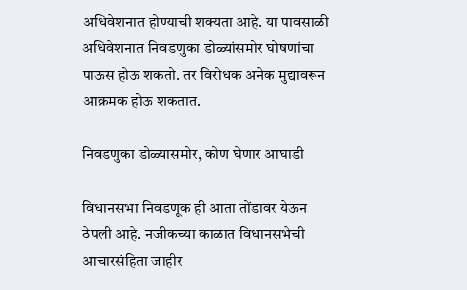अधिवेशनात होण्याची शक्यता आहे. या पावसाळी अधिवेशनात निवडणुका डोळ्यांसमोर घोषणांचा पाऊस होऊ शकतो. तर विरोधक अनेक मुद्यावरून आक्रमक होऊ शकतात.

निवडणुका डोळ्यासमोर, कोण घेणार आघाडी

विधानसभा निवडणूक ही आता तोंडावर येऊन ठेपली आहे. नजीकच्या काळात विधानसभेची आचारसंहिता जाहीर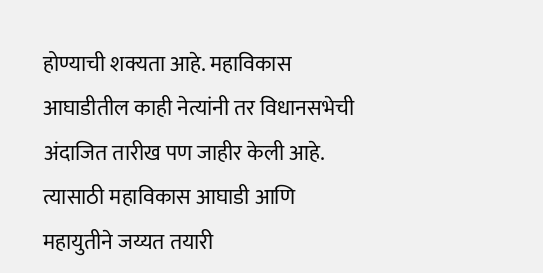होण्याची शक्यता आहे. महाविकास आघाडीतील काही नेत्यांनी तर विधानसभेची अंदाजित तारीख पण जाहीर केली आहे. त्यासाठी महाविकास आघाडी आणि महायुतीने जय्यत तयारी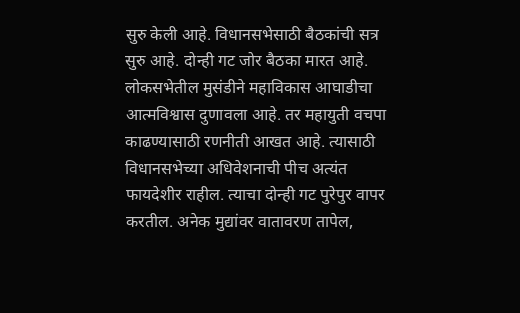सुरु केली आहे. विधानसभेसाठी बैठकांची सत्र सुरु आहे. दोन्ही गट जोर बैठका मारत आहे. लोकसभेतील मुसंडीने महाविकास आघाडीचा आत्मविश्वास दुणावला आहे. तर महायुती वचपा काढण्यासाठी रणनीती आखत आहे. त्यासाठी विधानसभेच्या अधिवेशनाची पीच अत्यंत फायदेशीर राहील. त्याचा दोन्ही गट पुरेपुर वापर करतील. अनेक मुद्यांवर वातावरण तापेल,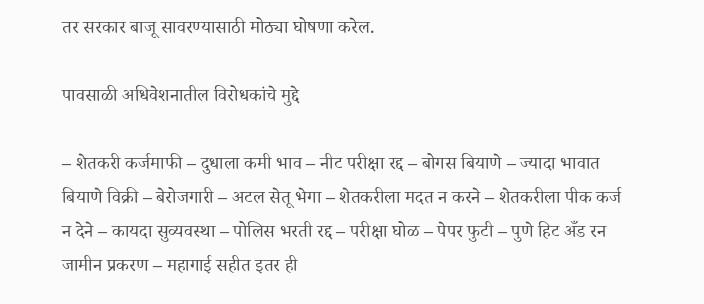तर सरकार बाजू सावरण्यासाठी मोठ्या घोषणा करेल.

पावसाळी अधिवेशनातील विरोधकांचे मुद्दे

– शेतकरी कर्जमाफी – दुधाला कमी भाव – नीट परीक्षा रद्द – बोगस बियाणे – ज्यादा भावात बियाणे विक्री – बेरोजगारी – अटल सेतू भेगा – शेतकरीला मदत न करने – शेतकरीला पीक कर्ज न देने – कायदा सुव्यवस्था – पोलिस भरती रद्द – परीक्षा घोळ – पेपर फुटी – पुणे हिट अँड रन जामीन प्रकरण – महागाई सहीत इतर ही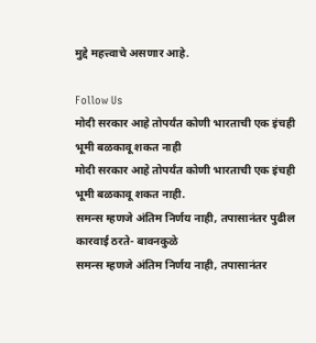मुद्दे महत्त्वाचे असणार आहे.

Follow Us
मोदी सरकार आहे तोपर्यंत कोणी भारताची एक इंचही भूमी बळकावू शकत नाही
मोदी सरकार आहे तोपर्यंत कोणी भारताची एक इंचही भूमी बळकावू शकत नाही.
समन्स म्हणजे अंतिम निर्णय नाही, तपासानंतर पुढील कारवाई ठरते- बावनकुळे
समन्स म्हणजे अंतिम निर्णय नाही, तपासानंतर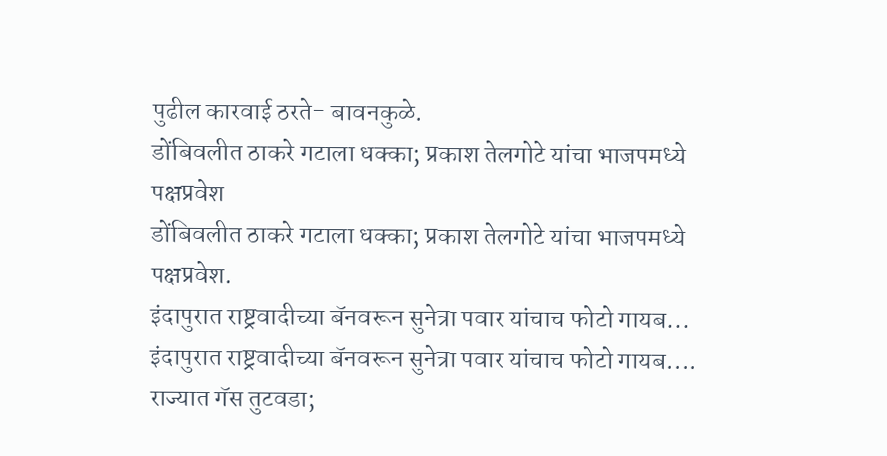पुढील कारवाई ठरते- बावनकुळे.
डोंबिवलीत ठाकरे गटाला धक्का; प्रकाश तेलगोटे यांचा भाजपमध्ये पक्षप्रवेश
डोंबिवलीत ठाकरे गटाला धक्का; प्रकाश तेलगोटे यांचा भाजपमध्ये पक्षप्रवेश.
इंदापुरात राष्ट्रवादीच्या बॅनवरून सुनेत्रा पवार यांचाच फोटो गायब...
इंदापुरात राष्ट्रवादीच्या बॅनवरून सुनेत्रा पवार यांचाच फोटो गायब....
राज्यात गॅस तुटवडा;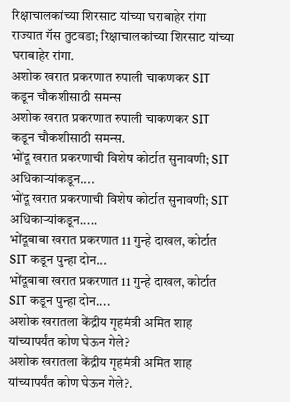रिक्षाचालकांच्या शिरसाट यांच्या घराबाहेर रांगा
राज्यात गॅस तुटवडा; रिक्षाचालकांच्या शिरसाट यांच्या घराबाहेर रांगा.
अशोक खरात प्रकरणात रुपाली चाकणकर SIT कडून चौकशीसाठी समन्स
अशोक खरात प्रकरणात रुपाली चाकणकर SIT कडून चौकशीसाठी समन्स.
भोंदू खरात प्रकरणाची विशेष कोर्टात सुनावणी; SIT अधिकाऱ्यांकडून....
भोंदू खरात प्रकरणाची विशेष कोर्टात सुनावणी; SIT अधिकाऱ्यांकडून.....
भोंदूबाबा खरात प्रकरणात 11 गुन्हे दाखल, कोर्टात SIT कडून पुन्हा दोन...
भोंदूबाबा खरात प्रकरणात 11 गुन्हे दाखल, कोर्टात SIT कडून पुन्हा दोन....
अशोक खरातला केंद्रीय गृहमंत्री अमित शाह यांच्यापर्यंत कोण घेऊन गेले?
अशोक खरातला केंद्रीय गृहमंत्री अमित शाह यांच्यापर्यंत कोण घेऊन गेले?.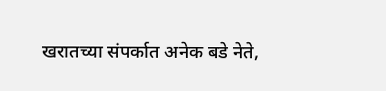खरातच्या संपर्कात अनेक बडे नेते,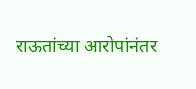राऊतांच्या आरोपांनंतर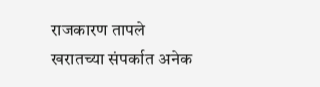राजकारण तापले
खरातच्या संपर्कात अनेक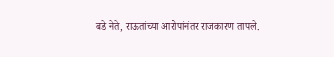बडे नेते, राऊतांच्या आरोपांनंतर राजकारण तापले.